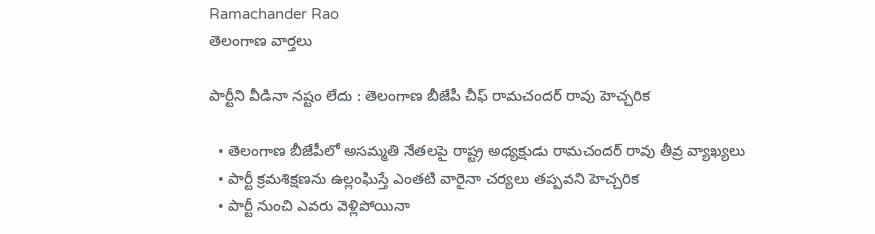Ramachander Rao
తెలంగాణ వార్తలు

పార్టీని వీడినా నష్టం లేదు : తెలంగాణ బీజేపీ చీఫ్ రామచందర్ రావు హెచ్చరిక

  • తెలంగాణ బీజేపీలో అసమ్మతి నేతలపై రాష్ట్ర అధ్యక్షుడు రామచందర్ రావు తీవ్ర వ్యాఖ్యలు
  • పార్టీ క్రమశిక్షణను ఉల్లంఘిస్తే ఎంతటి వారైనా చర్యలు తప్పవని హెచ్చరిక
  • పార్టీ నుంచి ఎవరు వెళ్లిపోయినా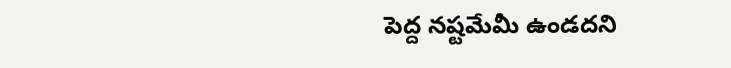పెద్ద నష్టమేమీ ఉండదని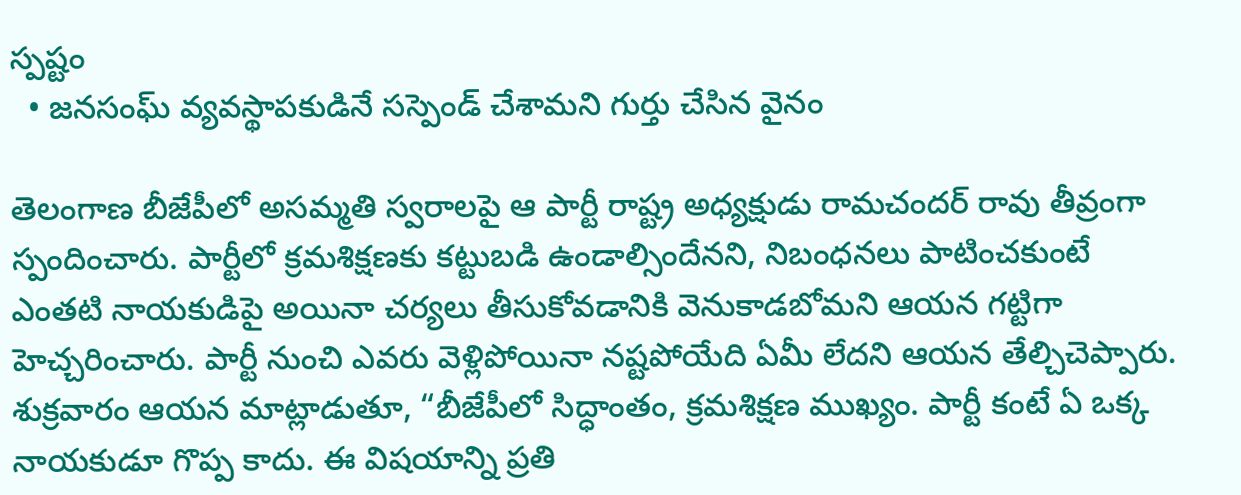స్పష్టం
  • జనసంఘ్ వ్యవస్థాపకుడినే సస్పెండ్ చేశామని గుర్తు చేసిన వైనం

తెలంగాణ బీజేపీలో అసమ్మతి స్వరాలపై ఆ పార్టీ రాష్ట్ర అధ్యక్షుడు రామచందర్ రావు తీవ్రంగా స్పందించారు. పార్టీలో క్రమశిక్షణకు కట్టుబడి ఉండాల్సిందేనని, నిబంధనలు పాటించకుంటే ఎంతటి నాయకుడిపై అయినా చర్యలు తీసుకోవడానికి వెనుకాడబోమని ఆయన గట్టిగా హెచ్చరించారు. పార్టీ నుంచి ఎవరు వెళ్లిపోయినా నష్టపోయేది ఏమీ లేదని ఆయన తేల్చిచెప్పారు. శుక్రవారం ఆయన మాట్లాడుతూ, “బీజేపీలో సిద్ధాంతం, క్రమశిక్షణ ముఖ్యం. పార్టీ కంటే ఏ ఒక్క నాయకుడూ గొప్ప కాదు. ఈ విషయాన్ని ప్రతి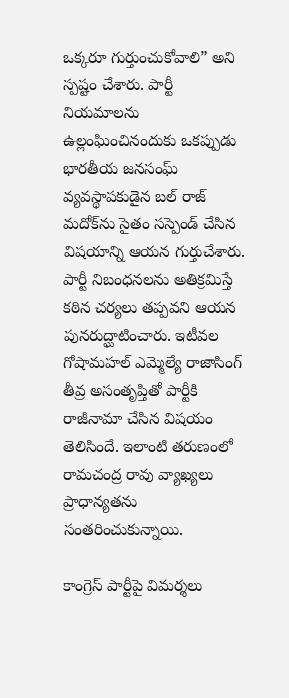ఒక్కరూ గుర్తుంచుకోవాలి” అని స్పష్టం చేశారు. పార్టీ నియమాలను ఉల్లంఘించినందుకు ఒకప్పుడు భారతీయ జనసంఘ్ వ్యవస్థాపకుడైన బల్ రాజ్ మదోక్‌ను సైతం సస్పెండ్ చేసిన విషయాన్ని ఆయన గుర్తుచేశారు. పార్టీ నిబంధనలను అతిక్రమిస్తే కఠిన చర్యలు తప్పవని ఆయన పునరుద్ఘాటించారు. ఇటీవల గోషామహల్ ఎమ్మెల్యే రాజాసింగ్ తీవ్ర అసంతృప్తితో పార్టీకి రాజీనామా చేసిన విషయం తెలిసిందే. ఇలాంటి తరుణంలో రామచంద్ర రావు వ్యాఖ్యలు ప్రాధాన్యతను సంతరించుకున్నాయి.

కాంగ్రెస్ పార్టీపై విమర్శలు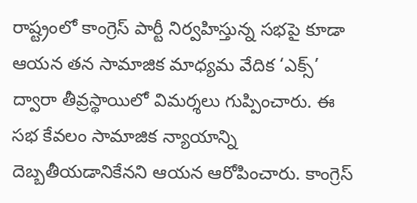రాష్ట్రంలో కాంగ్రెస్ పార్టీ నిర్వహిస్తున్న సభపై కూడా ఆయన తన సామాజిక మాధ్యమ వేదిక ‘ఎక్స్’ ద్వారా తీవ్రస్థాయిలో విమర్శలు గుప్పించారు. ఈ సభ కేవలం సామాజిక న్యాయాన్ని దెబ్బతీయడానికేనని ఆయన ఆరోపించారు. కాంగ్రెస్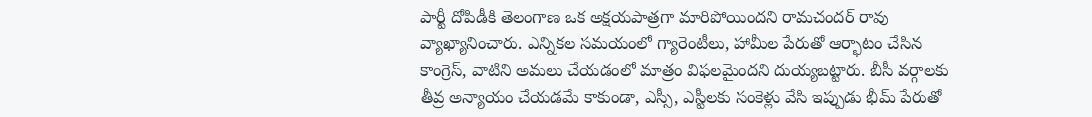పార్టీ దోపిడీకి తెలంగాణ ఒక అక్షయపాత్రగా మారిపోయిందని రామచందర్ రావు వ్యాఖ్యానించారు. ఎన్నికల సమయంలో గ్యారెంటీలు, హామీల పేరుతో ఆర్భాటం చేసిన కాంగ్రెస్, వాటిని అమలు చేయడంలో మాత్రం విఫలమైందని దుయ్యబట్టారు. బీసీ వర్గాలకు తీవ్ర అన్యాయం చేయడమే కాకుండా, ఎస్సీ, ఎస్టీలకు సంకెళ్లు వేసి ఇప్పుడు భీమ్ పేరుతో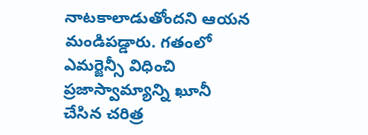నాటకాలాడుతోందని ఆయన మండిపడ్డారు. గతంలో ఎమర్జెన్సీ విధించి ప్రజాస్వామ్యాన్ని ఖూనీ చేసిన చరిత్ర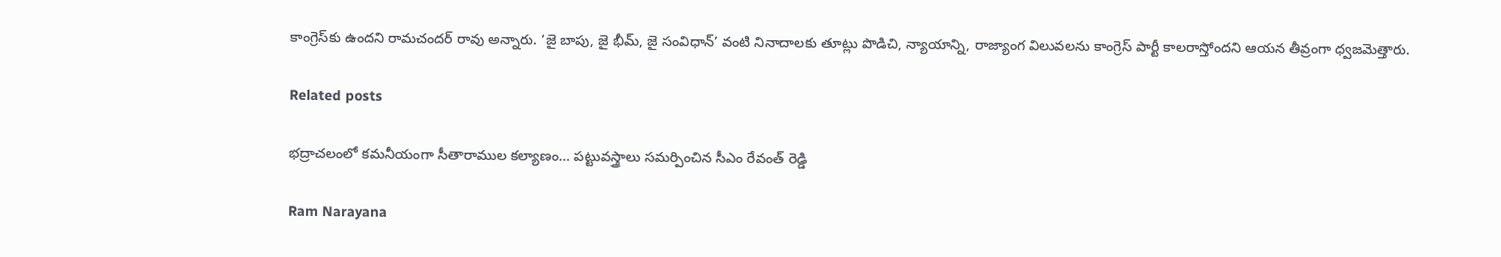కాంగ్రెస్‌కు ఉందని రామచందర్ రావు అన్నారు. ‘జై బాపు, జై భీమ్, జై సంవిధాన్’ వంటి నినాదాలకు తూట్లు పొడిచి, న్యాయాన్ని, రాజ్యాంగ విలువలను కాంగ్రెస్ పార్టీ కాలరాస్తోందని ఆయన తీవ్రంగా ధ్వజమెత్తారు.

Related posts

భద్రాచలంలో కమనీయంగా సీతారాముల కల్యాణం… పట్టువస్త్రాలు సమర్పించిన సీఎం రేవంత్ రెడ్డి

Ram Narayana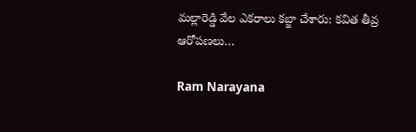మల్లారెడ్డి వేల ఎకరాలు కబ్జా చేశారు: కవిత తీవ్ర ఆరోపణలు…

Ram Narayana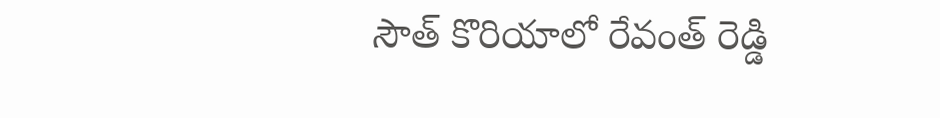సౌత్ కొరియాలో రేవంత్ రెడ్డి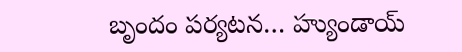బృందం పర్యటన… హ్యుండాయ్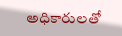అధికారులతో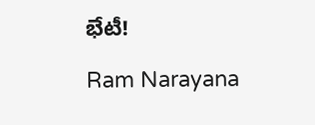భేటీ!

Ram Narayana